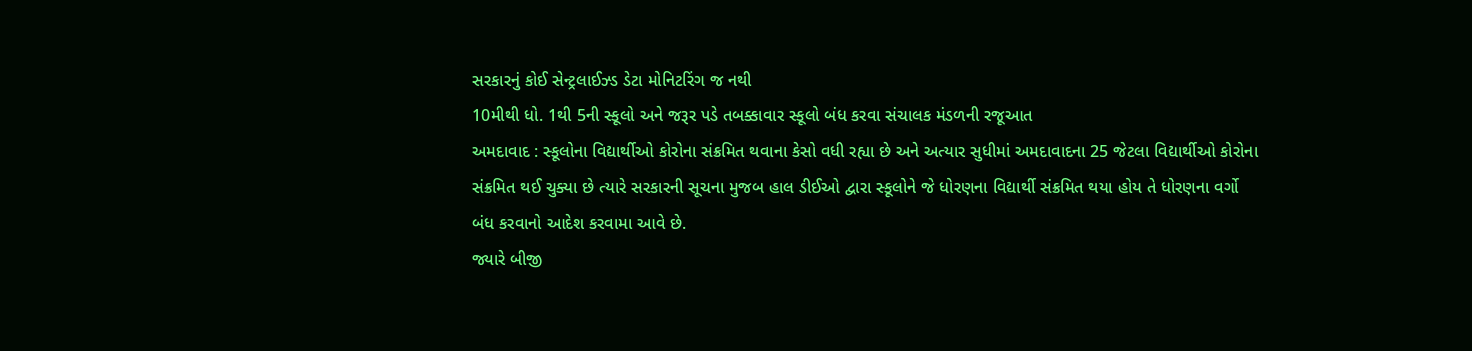સરકારનું કોઈ સેન્ટ્રલાઈઝ્ડ ડેટા મોનિટરિંગ જ નથી
10મીથી ધો. 1થી 5ની સ્કૂલો અને જરૂર પડે તબક્કાવાર સ્કૂલો બંધ કરવા સંચાલક મંડળની રજૂઆત
અમદાવાદ : સ્કૂલોના વિદ્યાર્થીઓ કોરોના સંક્રમિત થવાના કેસો વધી રહ્યા છે અને અત્યાર સુધીમાં અમદાવાદના 25 જેટલા વિદ્યાર્થીઓ કોરોના સંક્રમિત થઈ ચુક્યા છે ત્યારે સરકારની સૂચના મુજબ હાલ ડીઈઓ દ્વારા સ્કૂલોને જે ધોરણના વિદ્યાર્થી સંક્રમિત થયા હોય તે ધોરણના વર્ગો બંધ કરવાનો આદેશ કરવામા આવે છે.
જ્યારે બીજી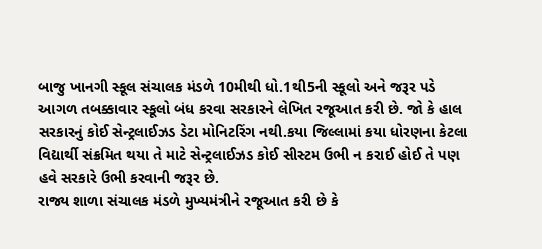બાજુ ખાનગી સ્કૂલ સંચાલક મંડળે 10મીથી ધો.1થી5ની સ્કૂલો અને જરૂર પડે આગળ તબક્કાવાર સ્કૂલો બંધ કરવા સરકારને લેખિત રજૂઆત કરી છે. જો કે હાલ સરકારનું કોઈ સેન્ટ્રલાઈઝડ ડેટા મોનિટરિંગ નથી.કયા જિલ્લામાં કયા ધોરણના કેટલા વિદ્યાર્થી સંક્રમિત થયા તે માટે સેન્ટ્રલાઈઝડ કોઈ સીસ્ટમ ઉભી ન કરાઈ હોઈ તે પણ હવે સરકારે ઉભી કરવાની જરૂર છે.
રાજ્ય શાળા સંચાલક મંડળે મુખ્યમંત્રીને રજૂઆત કરી છે કે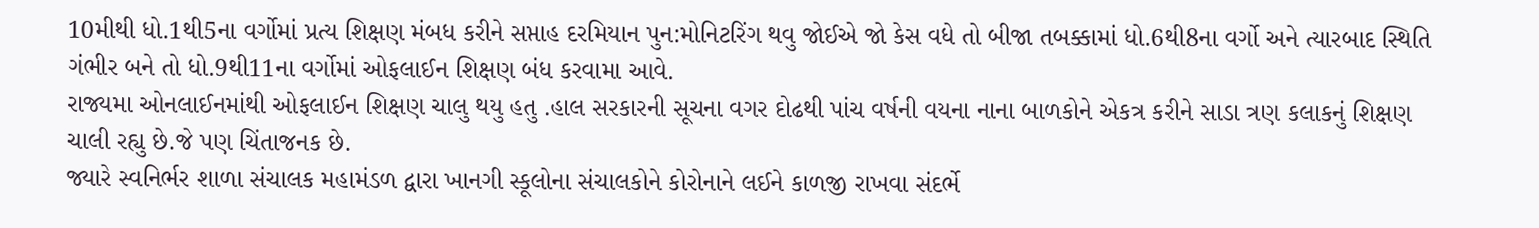10મીથી ધો.1થી5ના વર્ગોમાં પ્રત્ય શિક્ષણ મંબધ કરીને સપ્તાહ દરમિયાન પુન:મોનિટરિંગ થવુ જોઈએ જો કેસ વધે તો બીજા તબક્કામાં ધો.6થી8ના વર્ગો અને ત્યારબાદ સ્થિતિ ગંભીર બને તો ધો.9થી11ના વર્ગોમાં ઓફલાઈન શિક્ષણ બંધ કરવામા આવે.
રાજ્યમા ઓનલાઈનમાંથી ઓફલાઈન શિક્ષણ ચાલુ થયુ હતુ .હાલ સરકારની સૂચના વગર દોઢથી પાંચ વર્ષની વયના નાના બાળકોને એકત્ર કરીને સાડા ત્રણ કલાકનું શિક્ષણ ચાલી રહ્યુ છે.જે પણ ચિંતાજનક છે.
જ્યારે સ્વનિર્ભર શાળા સંચાલક મહામંડળ દ્વારા ખાનગી સ્કૂલોના સંચાલકોને કોરોનાને લઈને કાળજી રાખવા સંદર્ભે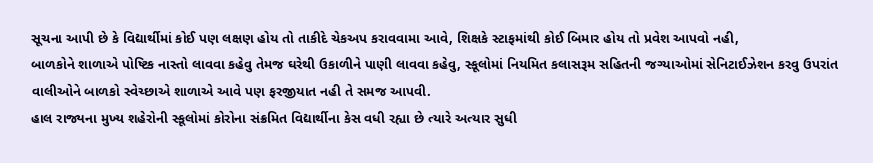સૂચના આપી છે કે વિદ્યાર્થીમાં કોઈ પણ લક્ષણ હોય તો તાકીદે ચેકઅપ કરાવવામા આવે, શિક્ષકે સ્ટાફમાંથી કોઈ બિમાર હોય તો પ્રવેશ આપવો નહી,
બાળકોને શાળાએ પોષ્ટિક નાસ્તો લાવવા કહેવુ તેમજ ઘરેથી ઉકાળીને પાણી લાવવા કહેવુ, સ્કૂલોમાં નિયમિત કલાસરૂમ સહિતની જગ્યાઓમાં સેનિટાઈઝેશન કરવુ ઉપરાંત વાલીઓને બાળકો સ્વેચ્છાએ શાળાએ આવે પણ ફરજીયાત નહી તે સમજ આપવી.
હાલ રાજ્યના મુખ્ય શહેરોની સ્કૂલોમાં કોરોના સંક્રમિત વિદ્યાર્થીના કેસ વધી રહ્યા છે ત્યારે અત્યાર સુધી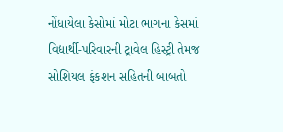નોંધાયેલા કેસોમાં મોટા ભાગના કેસમાં વિદ્યાર્થી-પરિવારની ટ્રાવેલ હિસ્ટ્રી તેમજ સોશિયલ ફંકશન સહિતની બાબતો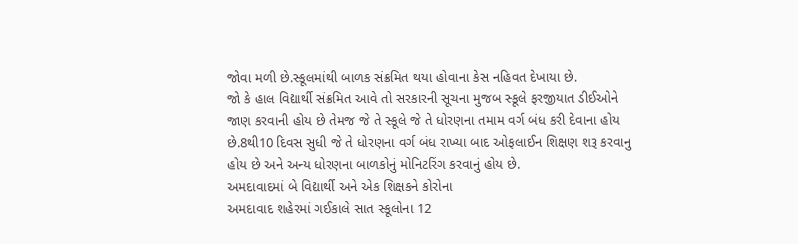જોવા મળી છે.સ્કૂલમાંથી બાળક સંક્રમિત થયા હોવાના કેસ નહિવત દેખાયા છે.
જો કે હાલ વિદ્યાર્થી સંક્રમિત આવે તો સરકારની સૂચના મુજબ સ્કૂલે ફરજીયાત ડીઈઓને જાણ કરવાની હોય છે તેમજ જે તે સ્કૂલે જે તે ધોરણના તમામ વર્ગ બંધ કરી દેવાના હોય છે.8થી10 દિવસ સુધી જે તે ધોરણના વર્ગ બંધ રાખ્યા બાદ ઓફલાઈન શિક્ષણ શરૂ કરવાનુ હોય છે અને અન્ય ધોરણના બાળકોનું મોનિટરિંગ કરવાનું હોય છે.
અમદાવાદમાં બે વિદ્યાર્થી અને એક શિક્ષકને કોરોના
અમદાવાદ શહેરમાં ગઈકાલે સાત સ્કૂલોના 12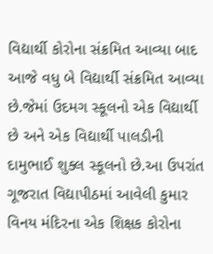વિદ્યાર્થી કોરોના સંક્રમિત આવ્યા બાદ આજે વધુ બે વિદ્યાર્થી સંક્રમિત આવ્યા છે.જેમાં ઉદમગ સ્કૂલનો એક વિદ્યાર્થી છે અને એક વિદ્યાર્થી પાલડીની દામુભાઈ શુક્લ સ્કૂલનો છે.આ ઉપરાંત ગૂજરાત વિદ્યાપીઠમાં આવેલી કુમાર વિનય મંદિરના એક શિક્ષક કોરોના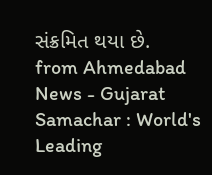સંક્રમિત થયા છે.
from Ahmedabad News - Gujarat Samachar : World's Leading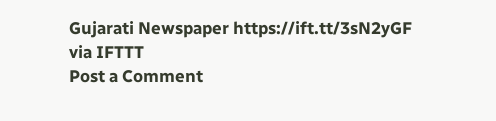Gujarati Newspaper https://ift.tt/3sN2yGF
via IFTTT
Post a Comment